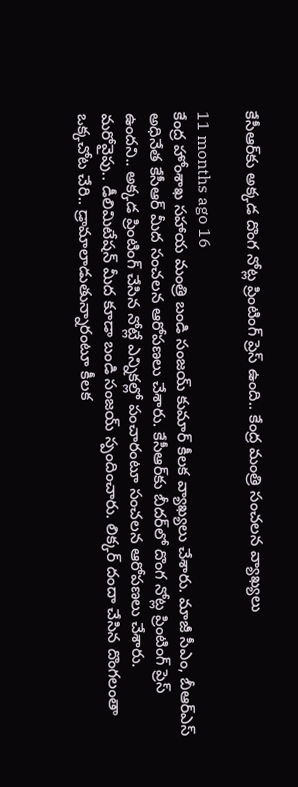కేసీఆర్‌కు అక్కడ దొంగ నోట్ల ప్రింటింగ్ ప్రెస్ ఉంది.. కేంద్ర మంత్రి సంచలన వ్యాఖ్యలు

11 months ago 16
కేంద్ర హోంశాఖ సహాయ మంత్రి బండి సంజయ్ కుమార్ కీలక వ్యాఖ్యలు చేశారు. మాజీ సీఎం, బీఆర్ఎస్ అధినేత కేసీఆర్ మీద సంచలన ఆరోపణలు చేశారు. కేసీఆర్‌కు బీదర్‌లో దొంగ నోట్ల ప్రింటింగ్ ప్రెస్ ఉందని.. అక్కడ ప్రింటింగ్ చేసిన నోట్లే ఎన్నికల్లో పంచారంటూ సంచలన ఆరోపణలు చేశారు. మరోవైపు.. డీలిమిటేషన్ మీద కూడా బండి సంజయ్ స్పందించారు. లిక్కర్ దందా చేసిన దొంగలంతా ఒక్కచోట చేరి.. డ్రామాలాడుతున్నారంటూ కీలక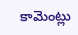కామెంట్లు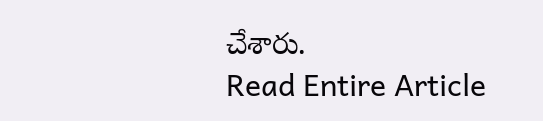చేశారు.
Read Entire Article